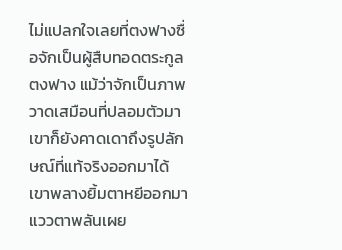ไม่แปลกใจเลยที่ตงฟางซื่อจักเป็นผู้สืบทอดตระกูลตงฟาง แม้ว่าจักเป็นภาพวาดเสมือนที่ปลอมตัวมา เขาก็ยังคาดเดาถึงรูปลักษณ์ที่แท้จริงออกมาได้
เขาพลางยิ้มตาหยีออกมา แววตาพลันเผย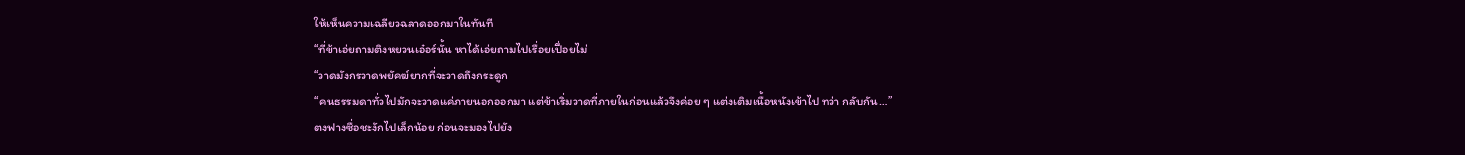ให้เห็นความเฉลียวฉลาดออกมาในทันที
“ที่ข้าเอ่ยถามติงหยวนเอ๋อร์นั้น หาได้เอ่ยถามไปเรื่อยเปื่อยไม่
“วาดมังกรวาดพยัคฆ์ยากที่จะวาดถึงกระดูก
“คนธรรมดาทั่วไปมักจะวาดแค่ภายนอกออกมา แต่ข้าเริ่มวาดที่ภายในก่อนแล้วจึงค่อย ๆ แต่งเติมเนื้อหนังเข้าไป ทว่า กลับกัน…”
ตงฟางซื่อชะงักไปเล็กน้อย ก่อนจะมองไปยัง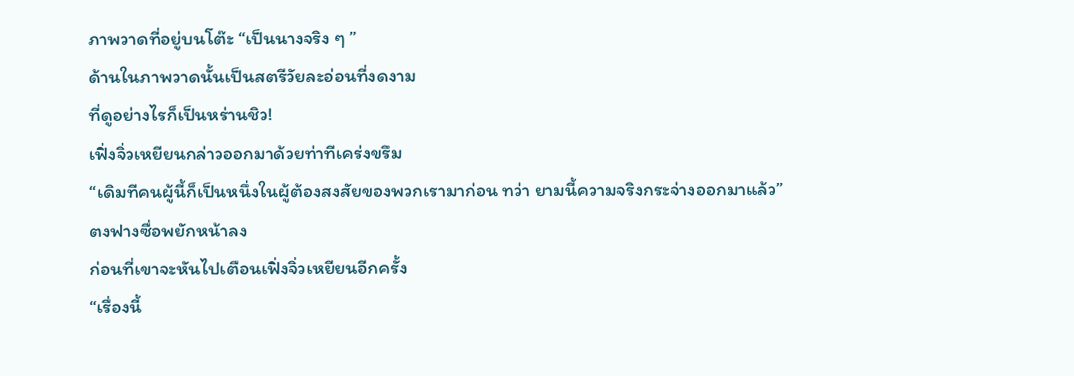ภาพวาดที่อยู่บนโต๊ะ “เป็นนางจริง ๆ ”
ด้านในภาพวาดนั้นเป็นสตรีวัยละอ่อนที่งดงาม
ที่ดูอย่างไรก็เป็นหร่านชิว!
เฟิ่งจิ่วเหยียนกล่าวออกมาด้วยท่าทีเคร่งขรึม
“เดิมทีคนผู้นี้ก็เป็นหนึ่งในผู้ต้องสงสัยของพวกเรามาก่อน ทว่า ยามนี้ความจริงกระจ่างออกมาแล้ว”
ตงฟางซื่อพยักหน้าลง
ก่อนที่เขาจะหันไปเตือนเฟิ่งจิ่วเหยียนอีกครั้ง
“เรื่องนี้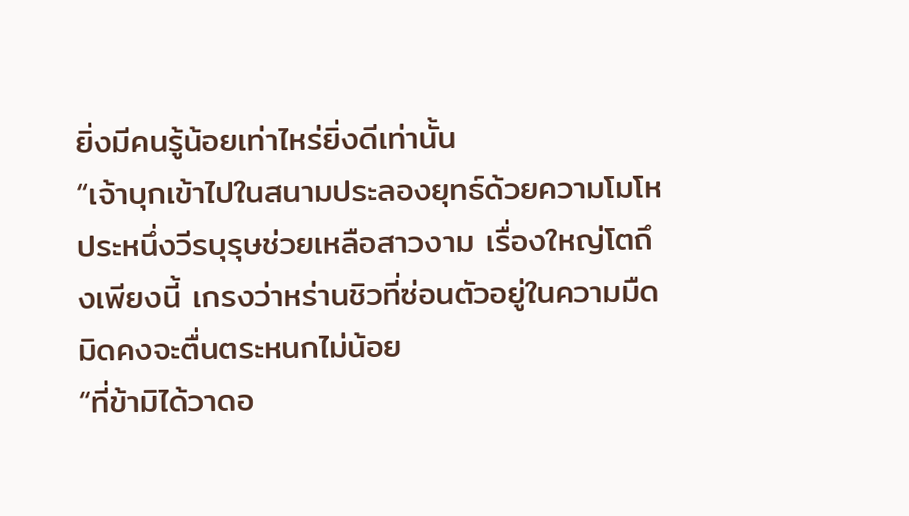ยิ่งมีคนรู้น้อยเท่าไหร่ยิ่งดีเท่านั้น
“เจ้าบุกเข้าไปในสนามประลองยุทธ์ด้วยความโมโห ประหนึ่งวีรบุรุษช่วยเหลือสาวงาม เรื่องใหญ่โตถึงเพียงนี้ เกรงว่าหร่านชิวที่ซ่อนตัวอยู่ในความมืดมิดคงจะตื่นตระหนกไม่น้อย
“ที่ข้ามิได้วาดอ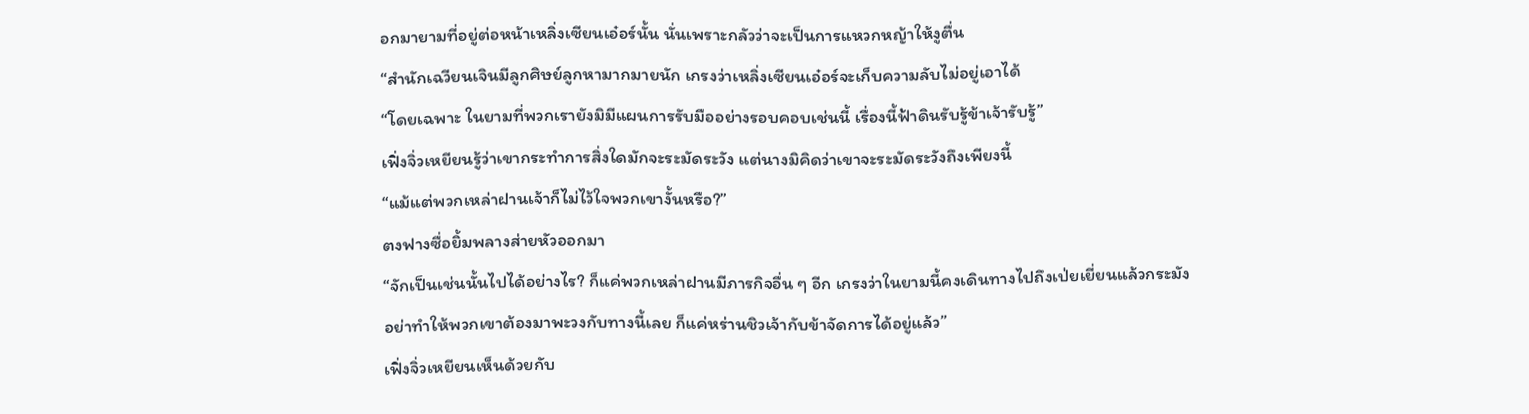อกมายามที่อยู่ต่อหน้าเหลิ่งเซียนเอ๋อร์นั้น นั่นเพราะกลัวว่าจะเป็นการแหวกหญ้าให้งูตื่น
“สำนักเฉวียนเจินมีลูกศิษย์ลูกหามากมายนัก เกรงว่าเหลิ่งเซียนเอ๋อร์จะเก็บความลับไม่อยู่เอาได้
“โดยเฉพาะ ในยามที่พวกเรายังมิมีแผนการรับมืออย่างรอบคอบเช่นนี้ เรื่องนี้ฟ้าดินรับรู้ข้าเจ้ารับรู้”
เฟิ่งจิ่วเหยียนรู้ว่าเขากระทำการสิ่งใดมักจะระมัดระวัง แต่นางมิคิดว่าเขาจะระมัดระวังถึงเพียงนี้
“แม้แต่พวกเหล่าฝานเจ้าก็ไม่ไว้ใจพวกเขางั้นหรือ?”
ตงฟางซื่อยิ้มพลางส่ายหัวออกมา
“จักเป็นเช่นนั้นไปได้อย่างไร? ก็แค่พวกเหล่าฝานมีภารกิจอื่น ๆ อีก เกรงว่าในยามนี้คงเดินทางไปถึงเป่ยเยี่ยนแล้วกระมัง อย่าทำให้พวกเขาต้องมาพะวงกับทางนี้เลย ก็แค่หร่านชิวเจ้ากับข้าจัดการได้อยู่แล้ว”
เฟิ่งจิ่วเหยียนเห็นด้วยกับ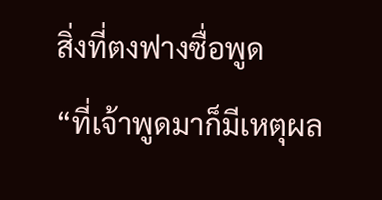สิ่งที่ตงฟางซื่อพูด
“ที่เจ้าพูดมาก็มีเหตุผล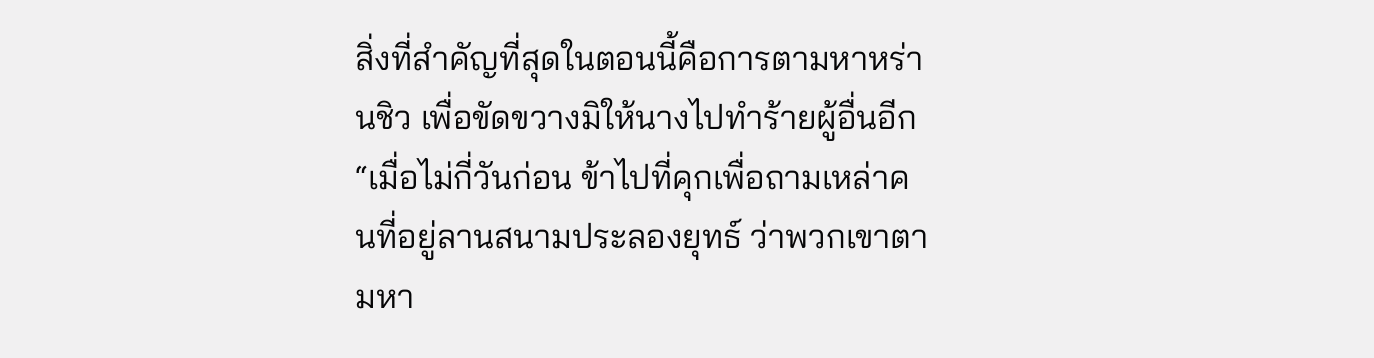สิ่งที่สำคัญที่สุดในตอนนี้คือการตามหาหร่านชิว เพื่อขัดขวางมิให้นางไปทำร้ายผู้อื่นอีก
“เมื่อไม่กี่วันก่อน ข้าไปที่คุกเพื่อถามเหล่าคนที่อยู่ลานสนามประลองยุทธ์ ว่าพวกเขาตามหา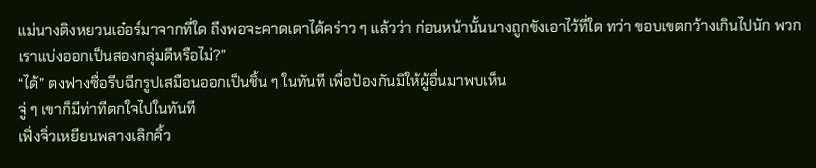แม่นางติงหยวนเอ๋อร์มาจากที่ใด ถึงพอจะคาดเดาได้คร่าว ๆ แล้วว่า ก่อนหน้านั้นนางถูกขังเอาไว้ที่ใด ทว่า ขอบเขตกว้างเกินไปนัก พวกเราแบ่งออกเป็นสองกลุ่มดีหรือไม่?”
“ได้” ตงฟางซื่อรีบฉีกรูปเสมือนออกเป็นชิ้น ๆ ในทันที เพื่อป้องกันมิให้ผู้อื่นมาพบเห็น
จู่ ๆ เขาก็มีท่าทีตกใจไปในทันที
เฟิ่งจิ่วเหยียนพลางเลิกคิ้ว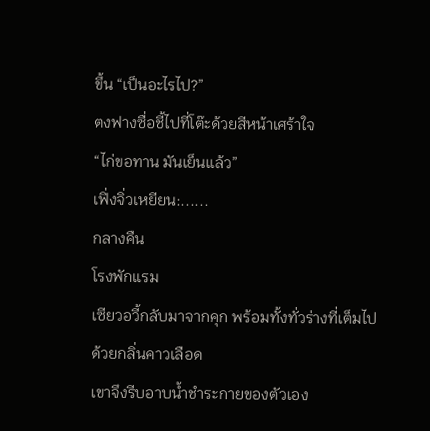ขึ้น “เป็นอะไรไป?”
ตงฟางซื่อชี้ไปที่โต๊ะด้วยสีหน้าเศร้าใจ
“ไก่ขอทาน มันเย็นแล้ว”
เฟิ่งจิ่วเหยียน:......
กลางคืน
โรงพักแรม
เซียวอวี้กลับมาจากคุก พร้อมทั้งทั่วร่างที่เต็มไปด้วยกลิ่นคาวเลือด
เขาจึงรีบอาบน้ำชำระกายของตัวเอง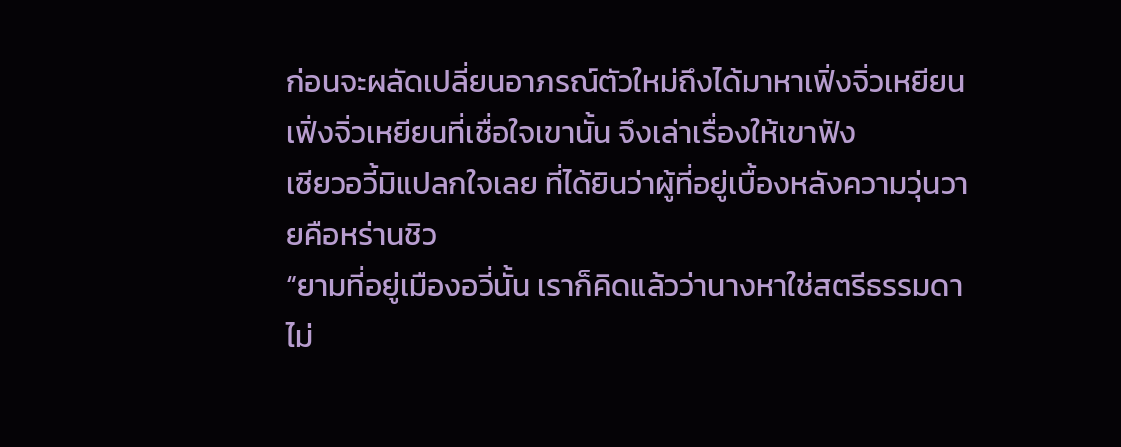ก่อนจะผลัดเปลี่ยนอาภรณ์ตัวใหม่ถึงได้มาหาเฟิ่งจิ่วเหยียน
เฟิ่งจิ่วเหยียนที่เชื่อใจเขานั้น จึงเล่าเรื่องให้เขาฟัง
เซียวอวี้มิแปลกใจเลย ที่ได้ยินว่าผู้ที่อยู่เบื้องหลังความวุ่นวายคือหร่านชิว
“ยามที่อยู่เมืองอวี่นั้น เราก็คิดแล้วว่านางหาใช่สตรีธรรมดาไม่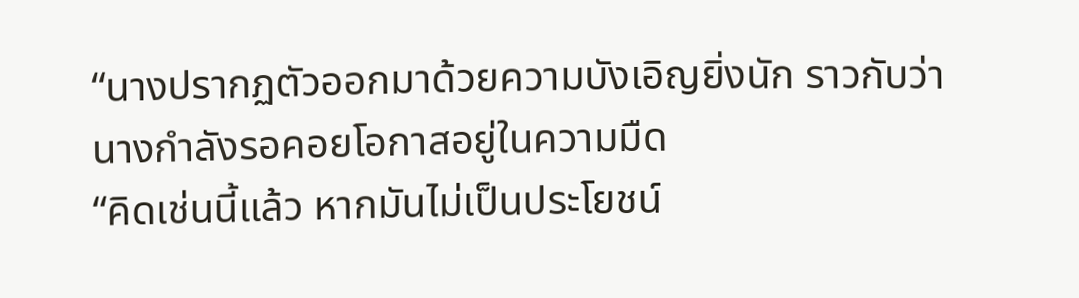“นางปรากฏตัวออกมาด้วยความบังเอิญยิ่งนัก ราวกับว่านางกำลังรอคอยโอกาสอยู่ในความมืด
“คิดเช่นนี้แล้ว หากมันไม่เป็นประโยชน์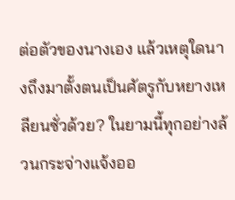ต่อตัวของนางเอง แล้วเหตุใดนางถึงมาตั้งตนเป็นศัตรูกับหยางเหลียนซั่วด้วย? ในยามนี้ทุกอย่างล้วนกระจ่างแจ้งออ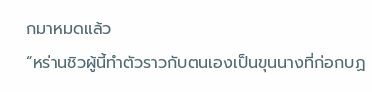กมาหมดแล้ว
“หร่านชิวผู้นี้ทำตัวราวกับตนเองเป็นขุนนางที่ก่อกบฏ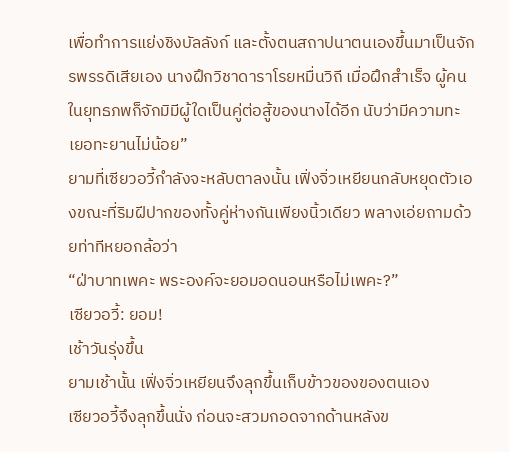เพื่อทำการแย่งชิงบัลลังก์ และตั้งตนสถาปนาตนเองขึ้นมาเป็นจักรพรรดิเสียเอง นางฝึกวิชาดาราโรยหมื่นวิถี เมื่อฝึกสำเร็จ ผู้คนในยุทธภพก็จักมิมีผู้ใดเป็นคู่ต่อสู้ของนางได้อีก นับว่ามีความทะเยอทะยานไม่น้อย”
ยามที่เซียวอวี้กำลังจะหลับตาลงนั้น เฟิ่งจิ่วเหยียนกลับหยุดตัวเองขณะที่ริมฝีปากของทั้งคู่ห่างกันเพียงนิ้วเดียว พลางเอ่ยถามด้วยท่าทีหยอกล้อว่า
“ฝ่าบาทเพคะ พระองค์จะยอมอดนอนหรือไม่เพคะ?”
เซียวอวี้: ยอม!
เช้าวันรุ่งขึ้น
ยามเช้านั้น เฟิ่งจิ่วเหยียนจึงลุกขึ้นเก็บข้าวของของตนเอง
เซียวอวี้จึงลุกขึ้นนั่ง ก่อนจะสวมกอดจากด้านหลังข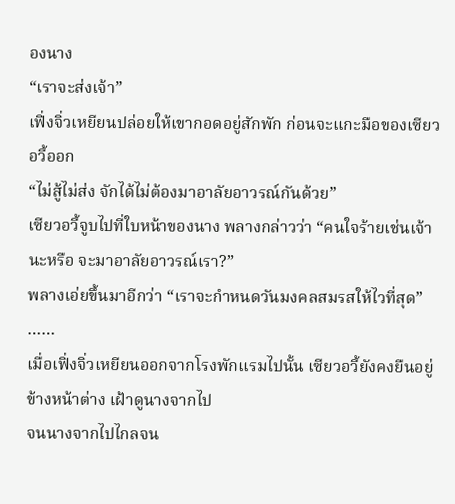องนาง
“เราจะส่งเจ้า”
เฟิ่งจิ่วเหยียนปล่อยให้เขากอดอยู่สักพัก ก่อนจะแกะมือของเซียวอวี้ออก
“ไม่สู้ไม่ส่ง จักได้ไม่ต้องมาอาลัยอาวรณ์กันด้วย”
เซียวอวี้จูบไปที่ใบหน้าของนาง พลางกล่าวว่า “คนใจร้ายเช่นเจ้านะหรือ จะมาอาลัยอาวรณ์เรา?”
พลางเอ่ยขึ้นมาอีกว่า “เราจะกำหนดวันมงคลสมรสให้ไวที่สุด”
……
เมื่อเฟิ่งจิ่วเหยียนออกจากโรงพักแรมไปนั้น เซียวอวี้ยังคงยืนอยู่ข้างหน้าต่าง เฝ้าดูนางจากไป
จนนางจากไปไกลจน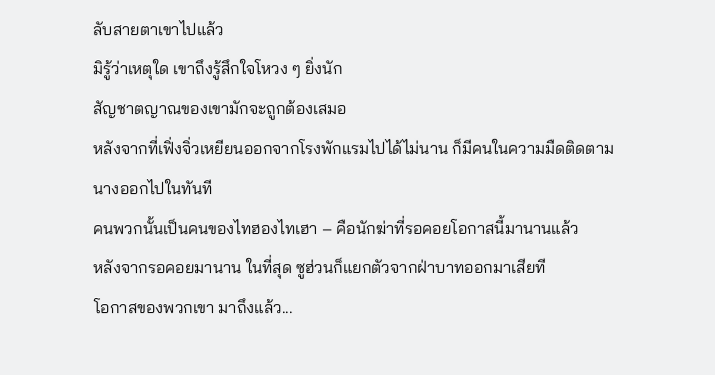ลับสายตาเขาไปแล้ว
มิรู้ว่าเหตุใด เขาถึงรู้สึกใจโหวง ๆ ยิ่งนัก
สัญชาตญาณของเขามักจะถูกต้องเสมอ
หลังจากที่เฟิ่งจิ่วเหยียนออกจากโรงพักแรมไปได้ไม่นาน ก็มีคนในความมืดติดตามนางออกไปในทันที
คนพวกนั้นเป็นคนของไทฮองไทเฮา – คือนักฆ่าที่รอคอยโอกาสนี้มานานแล้ว
หลังจากรอคอยมานาน ในที่สุด ซูฮ่วนก็แยกตัวจากฝ่าบาทออกมาเสียที
โอกาสของพวกเขา มาถึงแล้ว...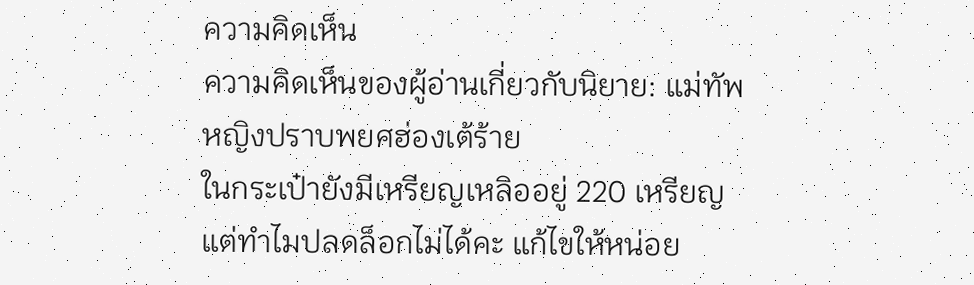ความคิดเห็น
ความคิดเห็นของผู้อ่านเกี่ยวกับนิยาย: แม่ทัพหญิงปราบพยศฮ่องเต้ร้าย
ในกระเป๋ายังมีเหรียญเหลิออยู่ 220 เหรียญแต่ทำไมปลดล็อกไม่ได้คะ แก้ไขให้หน่อย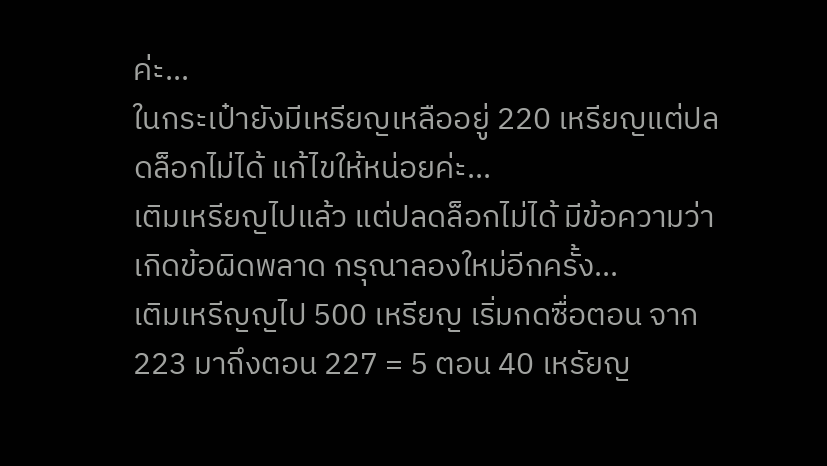ค่ะ...
ในกระเป๋ายังมีเหรียญเหลืออยู่ 220 เหรียญแต่ปลดล็อกไม่ได้ แก้ไขให้หน่อยค่ะ...
เติมเหรียญไปแล้ว แต่ปลดล็อกไม่ได้ มีข้อความว่าเกิดข้อผิดพลาด กรุณาลองใหม่อีกครั้ง...
เติมเหรีญญไป 500 เหรียญ เริ่มกดซื่อตอน จาก 223 มาถึงตอน 227 = 5 ตอน 40 เหรัยญ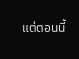แต่ตอนนี้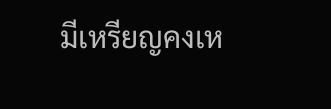มีเหรียญคงเห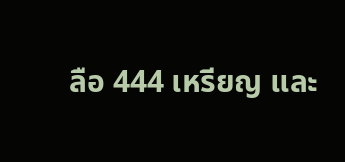ลือ 444 เหรียญ และ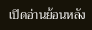เปิดอ่านย้อนหลัง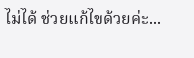ไม่ได้ ช่วยแก้ไขด้วยค่ะ...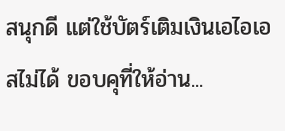สนุกดี แต่ใช้บัตร์เติมเงินเอไอเอสไม่ได้ ขอบคุที่ให้อ่าน...